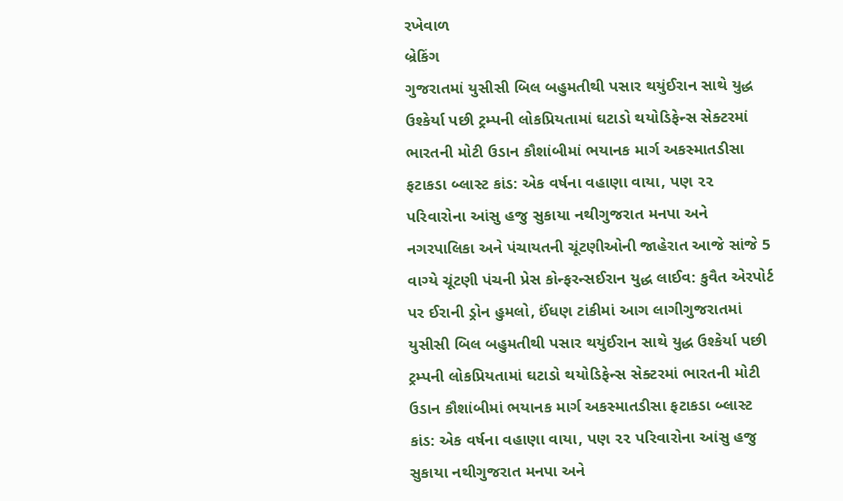રખેવાળ
બ્રેકિંગ
ગુજરાતમાં યુસીસી બિલ બહુમતીથી પસાર થયુંઈરાન સાથે યુદ્ધ ઉશ્કેર્યા પછી ટ્રમ્પની લોકપ્રિયતામાં ઘટાડો થયોડિફેન્સ સેક્ટરમાં ભારતની મોટી ઉડાન કૌશાંબીમાં ભયાનક માર્ગ અકસ્માતડીસા ફટાકડા બ્લાસ્ટ કાંડ: એક વર્ષના વહાણા વાયા, પણ ૨૨ પરિવારોના આંસુ હજુ સુકાયા નથીગુજરાત મનપા અને નગરપાલિકા અને પંચાયતની ચૂંટણીઓની જાહેરાત આજે સાંજે 5 વાગ્યે ચૂંટણી પંચની પ્રેસ કોન્ફરન્સઈરાન યુદ્ધ લાઈવ: કુવૈત એરપોર્ટ પર ઈરાની ડ્રોન હુમલો, ઈંધણ ટાંકીમાં આગ લાગીગુજરાતમાં યુસીસી બિલ બહુમતીથી પસાર થયુંઈરાન સાથે યુદ્ધ ઉશ્કેર્યા પછી ટ્રમ્પની લોકપ્રિયતામાં ઘટાડો થયોડિફેન્સ સેક્ટરમાં ભારતની મોટી ઉડાન કૌશાંબીમાં ભયાનક માર્ગ અકસ્માતડીસા ફટાકડા બ્લાસ્ટ કાંડ: એક વર્ષના વહાણા વાયા, પણ ૨૨ પરિવારોના આંસુ હજુ સુકાયા નથીગુજરાત મનપા અને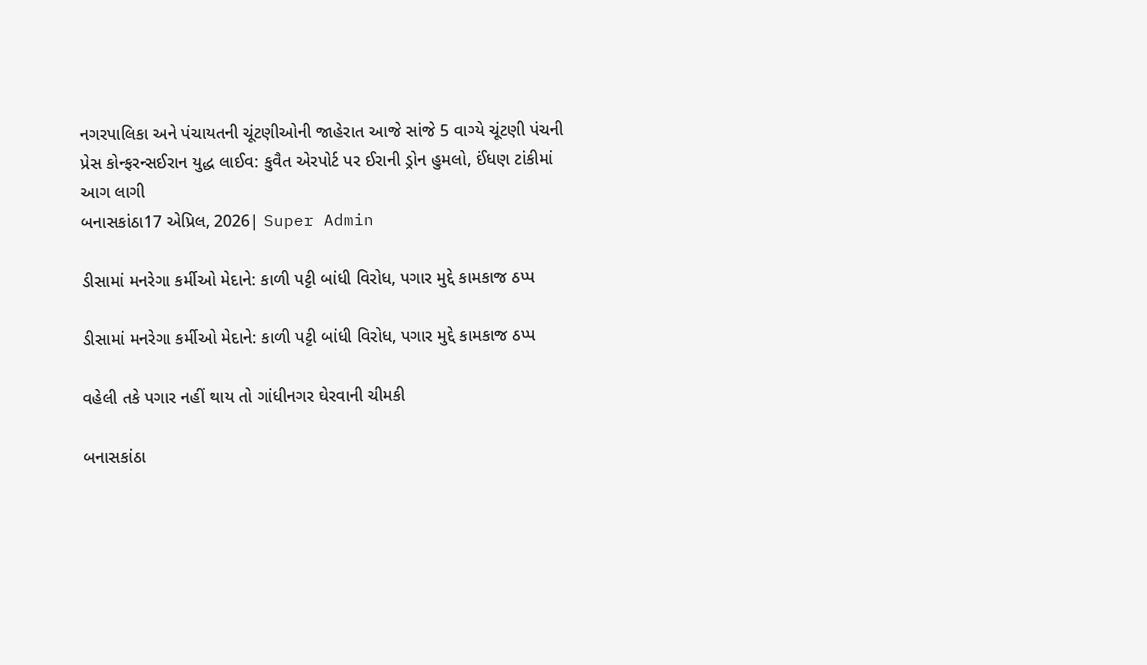નગરપાલિકા અને પંચાયતની ચૂંટણીઓની જાહેરાત આજે સાંજે 5 વાગ્યે ચૂંટણી પંચની પ્રેસ કોન્ફરન્સઈરાન યુદ્ધ લાઈવ: કુવૈત એરપોર્ટ પર ઈરાની ડ્રોન હુમલો, ઈંધણ ટાંકીમાં આગ લાગી
બનાસકાંઠા17 એપ્રિલ, 2026| Super Admin

ડીસામાં મનરેગા કર્મીઓ મેદાને: કાળી પટ્ટી બાંધી વિરોધ, પગાર મુદ્દે કામકાજ ઠપ્પ

ડીસામાં મનરેગા કર્મીઓ મેદાને: કાળી પટ્ટી બાંધી વિરોધ, પગાર મુદ્દે કામકાજ ઠપ્પ

વહેલી તકે પગાર નહીં થાય તો ગાંધીનગર ઘેરવાની ચીમકી

બનાસકાંઠા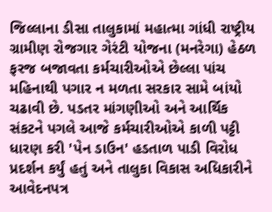જિલ્લાના ડીસા તાલુકામાં મહાત્મા ગાંધી રાષ્ટ્રીય ગ્રામીણ રોજગાર ગેરંટી યોજના (મનરેગા) હેઠળ ફરજ બજાવતા કર્મચારીઓએ છેલ્લા પાંચ મહિનાથી પગાર ન મળતા સરકાર સામે બાંયો ચઢાવી છે. પડતર માંગણીઓ અને આર્થિક સંકટને પગલે આજે કર્મચારીઓએ કાળી પટ્ટી ધારણ કરી 'પેન ડાઉન' હડતાળ પાડી વિરોધ પ્રદર્શન કર્યું હતું અને તાલુકા વિકાસ અધિકારીને આવેદનપત્ર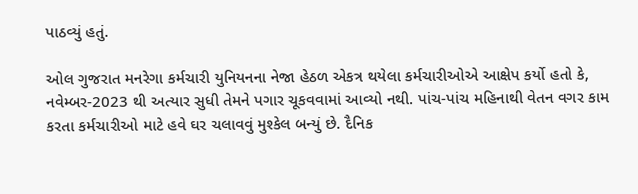પાઠવ્યું હતું.

ઓલ ગુજરાત મનરેગા કર્મચારી યુનિયનના નેજા હેઠળ એકત્ર થયેલા કર્મચારીઓએ આક્ષેપ કર્યો હતો કે, નવેમ્બર-2023 થી અત્યાર સુધી તેમને પગાર ચૂકવવામાં આવ્યો નથી. પાંચ-પાંચ મહિનાથી વેતન વગર કામ કરતા કર્મચારીઓ માટે હવે ઘર ચલાવવું મુશ્કેલ બન્યું છે. દૈનિક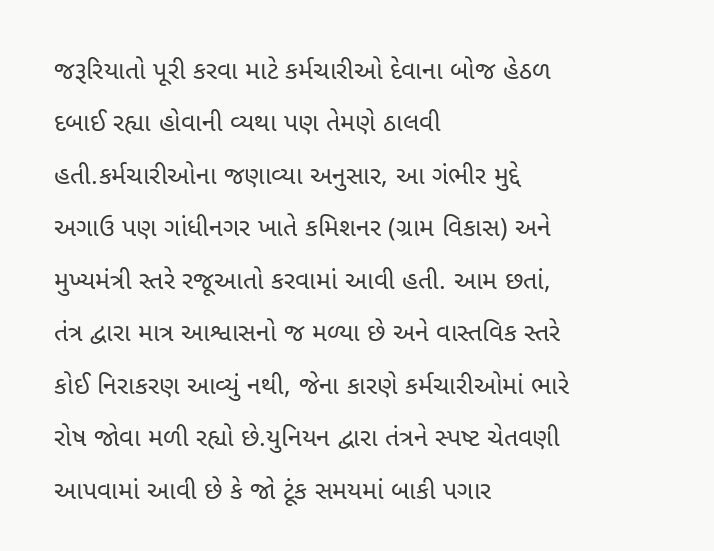જરૂરિયાતો પૂરી કરવા માટે કર્મચારીઓ દેવાના બોજ હેઠળ દબાઈ રહ્યા હોવાની વ્યથા પણ તેમણે ઠાલવી હતી.કર્મચારીઓના જણાવ્યા અનુસાર, આ ગંભીર મુદ્દે અગાઉ પણ ગાંધીનગર ખાતે કમિશનર (ગ્રામ વિકાસ) અને મુખ્યમંત્રી સ્તરે રજૂઆતો કરવામાં આવી હતી. આમ છતાં, તંત્ર દ્વારા માત્ર આશ્વાસનો જ મળ્યા છે અને વાસ્તવિક સ્તરે કોઈ નિરાકરણ આવ્યું નથી, જેના કારણે કર્મચારીઓમાં ભારે રોષ જોવા મળી રહ્યો છે.યુનિયન દ્વારા તંત્રને સ્પષ્ટ ચેતવણી આપવામાં આવી છે કે જો ટૂંક સમયમાં બાકી પગાર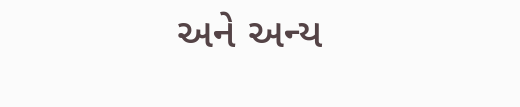અને અન્ય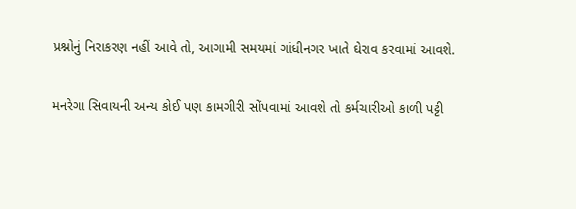પ્રશ્નોનું નિરાકરણ નહીં આવે તો, આગામી સમયમાં ગાંધીનગર ખાતે ઘેરાવ કરવામાં આવશે.

મનરેગા સિવાયની અન્ય કોઈ પણ કામગીરી સોંપવામાં આવશે તો કર્મચારીઓ કાળી પટ્ટી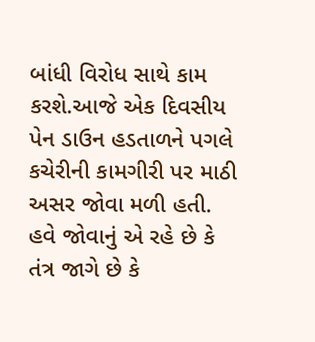બાંધી વિરોધ સાથે કામ કરશે.આજે એક દિવસીય પેન ડાઉન હડતાળને પગલે કચેરીની કામગીરી પર માઠી અસર જોવા મળી હતી. હવે જોવાનું એ રહે છે કે તંત્ર જાગે છે કે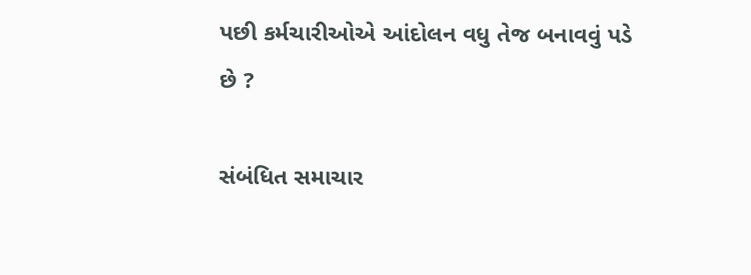પછી કર્મચારીઓએ આંદોલન વધુ તેજ બનાવવું પડે છે ?

સંબંધિત સમાચાર